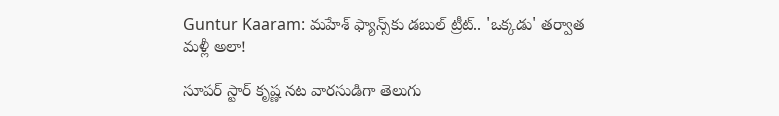Guntur Kaaram: మహేశ్ ఫ్యాన్స్‌కు డబుల్ ట్రీట్.. 'ఒక్కడు' తర్వాత మళ్లీ అలా!

సూపర్ స్టార్ కృష్ణ నట వారసుడిగా తెలుగు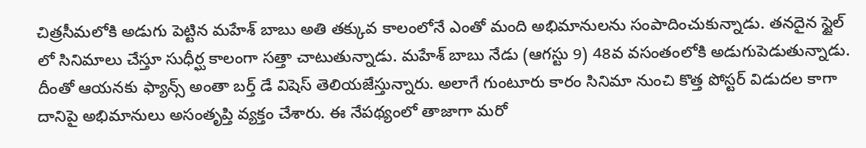చిత్రసీమలోకి అడుగు పెట్టిన మహేశ్ బాబు అతి తక్కువ కాలంలోనే ఎంతో మంది అభిమానులను సంపాదించుకున్నాడు. తనదైన స్టైల్ లో సినిమాలు చేస్తూ సుధీర్ఘ కాలంగా సత్తా చాటుతున్నాడు. మహేశ్ బాబు నేడు (ఆగస్టు 9) 48వ వసంతంలోకి అడుగుపెడుతున్నాడు. దీంతో ఆయనకు ఫ్యాన్స్ అంతా బర్త్ డే విషెస్ తెలియజేస్తున్నారు. అలాగే గుంటూరు కారం సినిమా నుంచి కొత్త పోస్టర్ విడుదల కాగా దానిపై అభిమానులు అసంతృప్తి వ్యక్తం చేశారు. ఈ నేపథ్యంలో తాజాగా మరో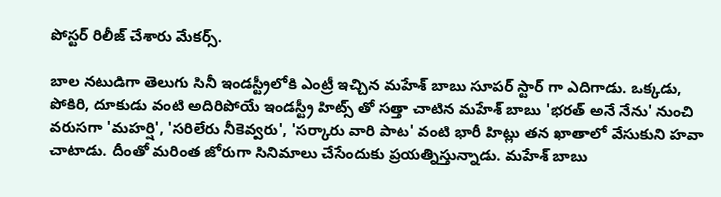పోస్టర్ రిలీజ్ చేశారు మేకర్స్.

బాల నటుడిగా తెలుగు సినీ ఇండస్ట్రీలోకి ఎంట్రీ ఇచ్చిన మహేశ్ బాబు సూపర్ స్టార్ గా ఎదిగాడు. ఒక్కడు, పోకిరి, దూకుడు వంటి అదిరిపోయే ఇండస్ట్రీ హిట్స్ తో సత్తా చాటిన మహేశ్ బాబు 'భరత్ అనే నేను' నుంచి వరుసగా 'మహర్షి', 'సరిలేరు నీకెవ్వరు', 'సర్కారు వారి పాట' వంటి భారీ హిట్లు తన ఖాతాలో వేసుకుని హవా చాటాడు. దీంతో మరింత జోరుగా సినిమాలు చేసేందుకు ప్రయత్నిస్తున్నాడు. మహేశ్ బాబు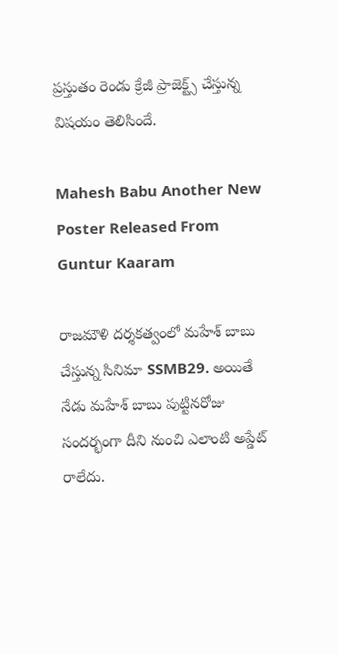ప్రస్తుతం రెండు క్రేజీ ప్రాజెక్ట్స్ చేస్తున్న విషయం తెలిసిందే.

Mahesh Babu Another New Poster Released From Guntur Kaaram

రాజమౌళి దర్శకత్వంలో మహేశ్ బాబు చేస్తున్న సినిమా SSMB29. అయితే నేడు మహేశ్ బాబు పుట్టినరోజు సందర్భంగా దీని నుంచి ఎలాంటి అప్డేట్ రాలేదు.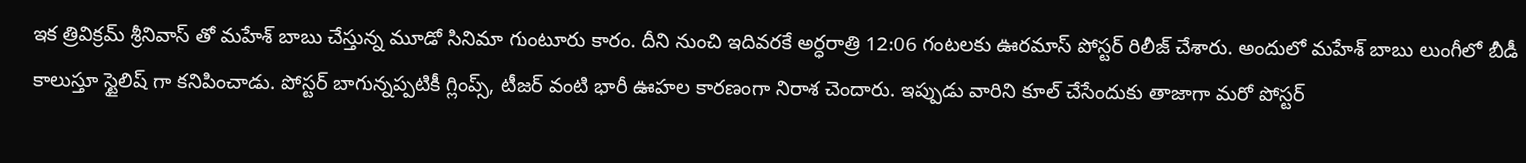ఇక త్రివిక్రమ్ శ్రీనివాస్ తో మహేశ్ బాబు చేస్తున్న మూడో సినిమా గుంటూరు కారం. దీని నుంచి ఇదివరకే అర్ధరాత్రి 12:06 గంటలకు ఊరమాస్ పోస్టర్ రిలీజ్ చేశారు. అందులో మహేశ్ బాబు లుంగీలో బీడీ కాలుస్తూ స్టైలిష్ గా కనిపించాడు. పోస్టర్ బాగున్నప్పటికీ గ్లింప్స్, టీజర్ వంటి భారీ ఊహల కారణంగా నిరాశ చెందారు. ఇప్పుడు వారిని కూల్ చేసేందుకు తాజాగా మరో పోస్టర్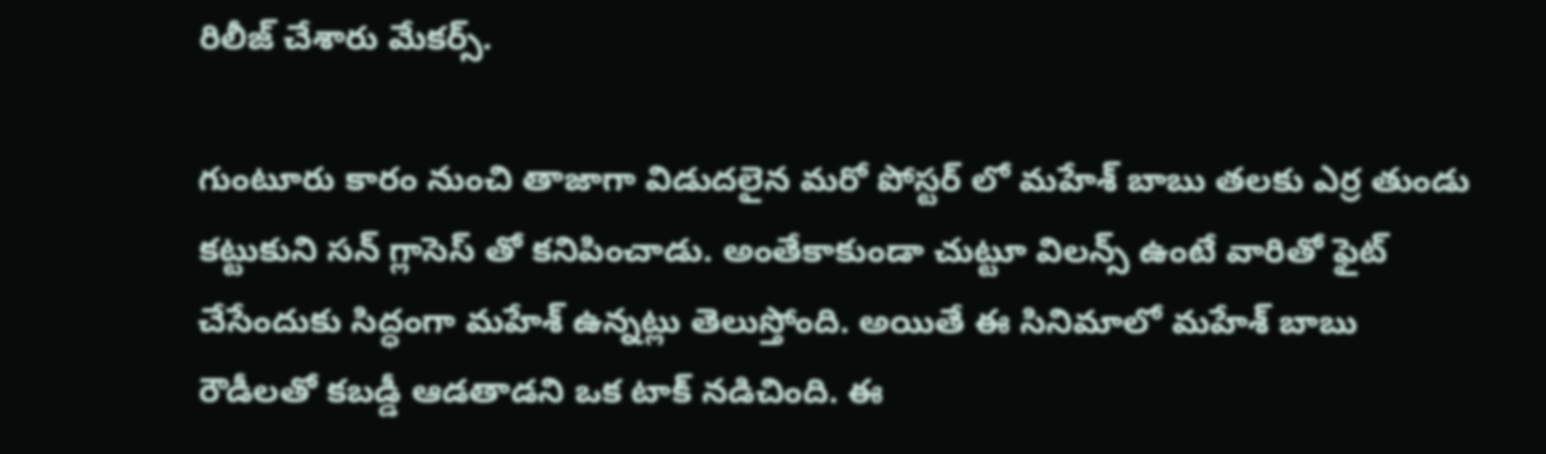రిలీజ్ చేశారు మేకర్స్.

గుంటూరు కారం నుంచి తాజాగా విడుదలైన మరో పోస్టర్ లో మహేశ్ బాబు తలకు ఎర్ర తుండు కట్టుకుని సన్ గ్లాసెస్ తో కనిపించాడు. అంతేకాకుండా చుట్టూ విలన్స్ ఉంటే వారితో ఫైట్ చేసేందుకు సిద్ధంగా మహేశ్ ఉన్నట్లు తెలుస్తోంది. అయితే ఈ సినిమాలో మహేశ్ బాబు రౌడీలతో కబడ్డీ ఆడతాడని ఒక టాక్ నడిచింది. ఈ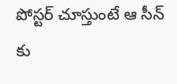పోస్టర్ చూస్తుంటే ఆ సీన్ కు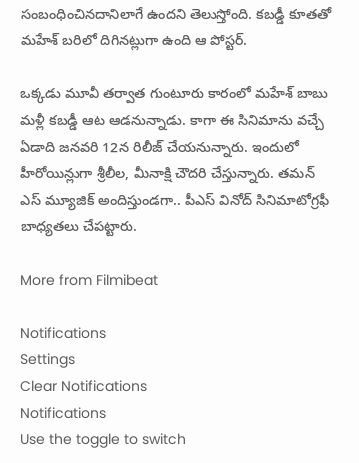సంబంధించినదానిలాగే ఉందని తెలుస్తోంది. కబడ్డీ కూతతో మహేశ్ బరిలో దిగినట్లుగా ఉంది ఆ పోస్టర్.

ఒక్కడు మూవీ తర్వాత గుంటూరు కారంలో మహేశ్ బాబు మళ్లీ కబడ్డీ ఆట ఆడనున్నాడు. కాగా ఈ సినిమాను వచ్చే ఏడాది జనవరి 12న రిలీజ్ చేయనున్నారు. ఇందులో హీరోయిన్లుగా శ్రీలీల, మీనాక్షి చౌదరి చేస్తున్నారు. తమన్ ఎస్ మ్యూజిక్ అందిస్తుండగా.. పీఎస్ వినోద్ సినిమాటోగ్రఫీ బాధ్యతలు చేపట్టారు.

More from Filmibeat

Notifications
Settings
Clear Notifications
Notifications
Use the toggle to switch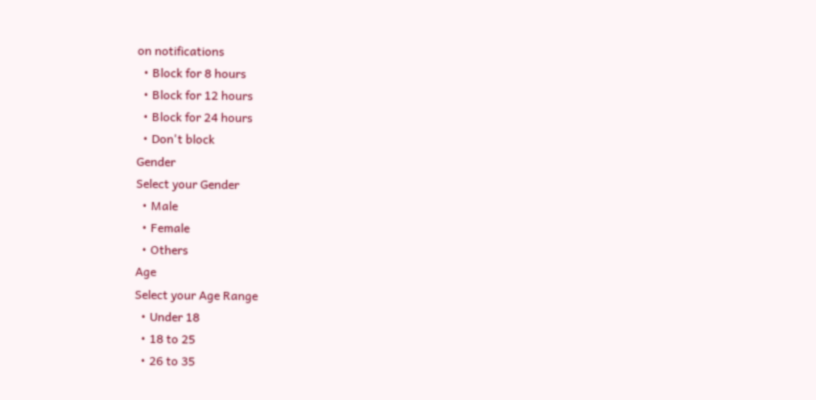on notifications
  • Block for 8 hours
  • Block for 12 hours
  • Block for 24 hours
  • Don't block
Gender
Select your Gender
  • Male
  • Female
  • Others
Age
Select your Age Range
  • Under 18
  • 18 to 25
  • 26 to 35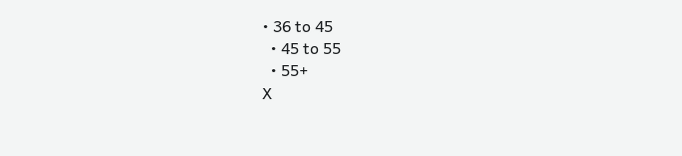• 36 to 45
  • 45 to 55
  • 55+
X